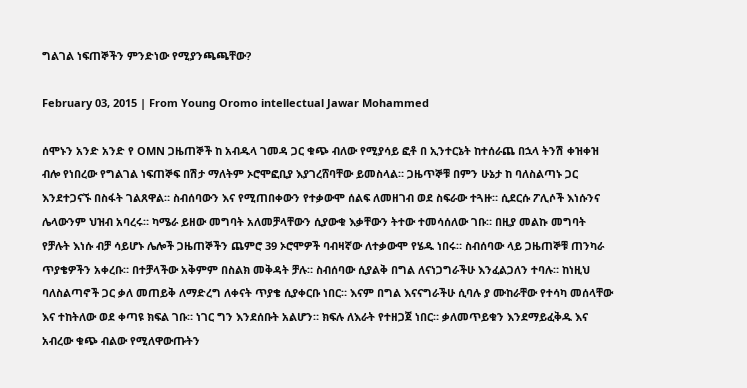ግልገል ነፍጠኞችን ምንድነው የሚያንጫጫቸው?

February 03, 2015 | From Young Oromo intellectual Jawar Mohammed

ሰሞኑን አንድ አንድ የ OMN ጋዜጠኞች ከ አብዱላ ገመዳ ጋር ቁጭ ብለው የሚያሳይ ፎቶ በ ኢንተርኔት ከተሰራጨ በኋላ ትንሽ ቀዝቀዝ ብሎ የነበረው የግልገል ነፍጠኞፍ በሽታ ማለትም ኦሮሞፎቢያ እያገረሸባቸው ይመስላል። ጋዜጥኞቹ በምን ሁኔታ ከ ባለስልጣኑ ጋር እንደተጋናኙ በስፋት ገልጸዋል። ስብሰባውን እና የሚጠበቀውን የተቃውሞ ሰልፍ ለመዘገብ ወደ ስፍራው ተጓዙ። ሲደርሱ ፖሊሶች እነሱንና ሌላውንም ህዝብ አባረሩ። ካሜራ ይዘው መግባት አለመቻላቸውን ሲያውቁ እቃቸውን ትተው ተመሳሰለው ገቡ። በዚያ መልኩ መግባት የቻሉት እነሱ ብቻ ሳይሆኑ ሌሎች ጋዜጠኞችን ጨምሮ 39 ኦሮሞዎች ባብዛኛው ለተቃውሞ የሄዱ ነበሩ። ስብሰባው ላይ ጋዜጠኞቹ ጠንካራ ጥያቄዎችን አቀረቡ። በተቻላችው አቅምም በስልክ መቅዳት ቻሉ። ስብሰባው ሲያልቅ በግል ለናነጋግራችሁ እንፈልጋለን ተባሉ። ከነዚህ ባለስልጣኖች ጋር ቃለ መጠይቅ ለማድረግ ለቀናት ጥያቄ ሲያቀርቡ ነበር። እናም በግል እናናግራችሁ ሲባሉ ያ ሙከራቸው የተሳካ መሰላቸው እና ተከትለው ወደ ቀጣዩ ክፍል ገቡ። ነገር ግን እንደሰቡት አልሆን። ክፍሉ ለእራት የተዘጋጀ ነበር። ቃለመጥይቁን እንደማይፈቅዱ እና አብረው ቁጭ ብልው የሚለዋውጡትን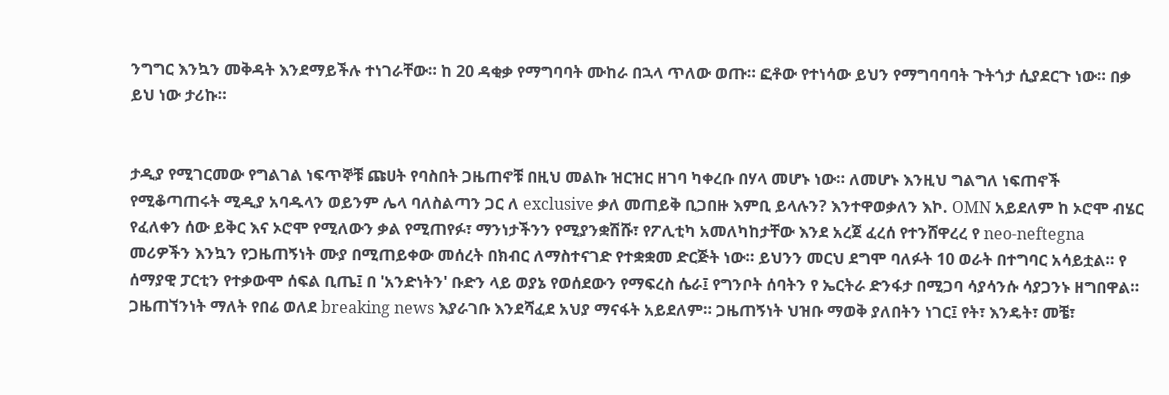ንግግር እንኳን መቅዳት እንደማይችሉ ተነገራቸው። ከ 20 ዳቂቃ የማግባባት ሙከራ በኋላ ጥለው ወጡ። ፎቶው የተነሳው ይህን የማግባባባት ጉትጎታ ሲያደርጉ ነው። በቃ ይህ ነው ታሪኩ።


ታዲያ የሚገርመው የግልገል ነፍጥኞቹ ጩሀት የባስበት ጋዜጠኖቹ በዚህ መልኩ ዝርዝር ዘገባ ካቀረቡ በሃላ መሆኑ ነው። ለመሆኑ እንዚህ ግልግለ ነፍጠኖች የሚቆጣጠሩት ሚዲያ አባዱላን ወይንም ሌላ ባለስልጣን ጋር ለ exclusive ቃለ መጠይቅ ቢጋበዙ እምቢ ይላሉን? እንተዋወቃለን እኮ. OMN አይደለም ከ ኦሮሞ ብሄር የፈለቀን ሰው ይቅር እና ኦሮሞ የሚለውን ቃል የሚጠየፉ፣ ማንነታችንን የሚያንቋሽሹ፣ የፖሊቲካ አመለካከታቸው እንደ አረጀ ፈረሰ የተንሸዋረረ የ neo-neftegna መሪዎችን እንኳን የጋዜጠኝነት ሙያ በሚጠይቀው መሰረት በክብር ለማስተናገድ የተቋቋመ ድርጅት ነው። ይህንን መርህ ደግሞ ባለፉት 10 ወራት በተግባር አሳይቷል። የ ሰማያዊ ፓርቲን የተቃውሞ ሰፍል ቢጤ፤ በ 'አንድነትን' ቡድን ላይ ወያኔ የወሰደውን የማፍረስ ሴራ፤ የግንቦት ሰባትን የ ኤርትራ ድንፋታ በሚጋባ ሳያሳንሱ ሳያጋንኑ ዘግበዋል። ጋዜጠኘንነት ማለት የበሬ ወለደ breaking news እያራገቡ እንደሻፈደ አህያ ማናፋት አይደለም። ጋዜጠኝነት ህዝቡ ማወቅ ያለበትን ነገር፤ የት፣ እንዴት፣ መቼ፣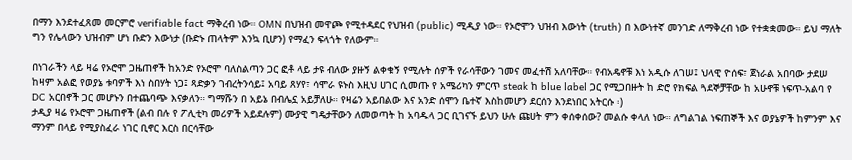በማን እንደተፈጸመ መርምሮ verifiable fact ማቅረብ ነው። OMN በህዝብ መዋጮ የሚተዳደር የህዝብ (public) ሚዲያ ነው። የኦሮሞን ህዝብ እውነት (truth) በ እውነተኛ መንገድ ለማቅረብ ነው የተቋቋመው። ይህ ማለት ግን የሌላውን ህዝብም ሆነ ቡድን እውነታ (ቡድኑ ጠላትም እንኳ ቢሆን) የማፈን ፍላጎት የለውም።

በነገራችን ላይ ዛሬ የኦሮሞ ጋዜጠኖች ከአንድ የኦሮሞ ባለስልጣን ጋር ፎቶ ላይ ታዩ ብለው ያዙኝ ልቀቁኝ የሚሉት ሰዎች የራሳቸውን ገመና መፈተሽ አለባቸው። የብአዴኖቹ እነ አዲሱ ለገሠ፤ ህላዊ ዮሰፍ፣ ጀነራል አበባው ታደሠ ከዛም አልፎ የወያኔ ቱባዎች እነ ስበሃት ነጋ፤ ጻድቃን ገብረትንሳይ፤ አባይ ጸሃየ፣ ሳሞራ ዩኑስ እዚህ ሀገር ሲመጡ የ አሜሪካን ምርጥ steak ከ blue label ጋር የሚጋበዙት ከ ድሮ የክፍል ጓደኞቻቸው ከ አሁኖቹ ነፍጥ-አልባ የ DC አርበኖች ጋር መሆኑን በተጨባጭ እናቃለን። ግማሹን በ አይኔ በብሌኗ አይቻለሁ። የዛሬን አይበልው እና አንድ ሰሞን ቤተኛ እስከመሆን ደርሰን እንደነበር አትርሱ ፡)
ታዲያ ዛሬ የኦሮሞ ጋዜጠኖች (ልብ በሉ የ ፖሊቲካ መሪዎች አይደሉም) ሙያዊ ግዴታቸውን ለመወጣት ከ አባዱላ ጋር ቢገናኙ ይህን ሁሉ ጩሀት ምን ቀሰቀሰው? መልሱ ቀላለ ነው። ለግልገል ነፍጠኞች እና ወያኔዎች ከምንም እና ማንም በላይ የሚያስፈራ ነገር ቢኖር እርስ በርሳቸው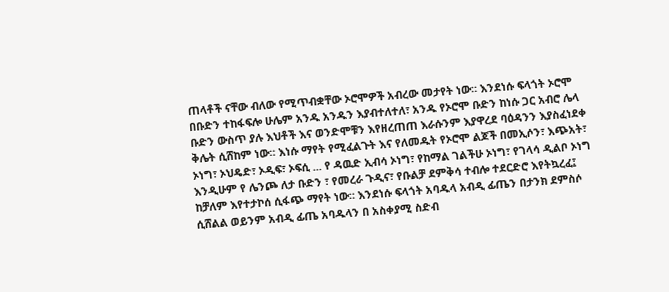ጠላቶች ናቸው ብለው የሚጥብቋቸው ኦሮሞዎች አብረው መታየት ነው። እንደነሱ ፍላጎት ኦሮሞ በቡድን ተከፋፍሎ ሁሌም አንዱ አንዱን እያብተለተለ፣ አንዱ የኦሮሞ ቡድን ከነሱ ጋር አብሮ ሌላ ቡድን ውስጥ ያሉ እህቶች እና ወንድሞቹን እየዘረጠጠ እራሱንም እያዋረደ ባዕዳንን እያስፈነደቀ ቅሌት ሲሸከም ነው። እነሱ ማየት የሚፈልጉት እና የለመዱት የኦሮሞ ልጆች በመኢሶን፣ እጭአት፣ ኦነግ፣ ኦህዴድ፣ ኦዲፍ፣ ኦፍሲ ... የ ዳዉድ ኢብሳ ኦነግ፣ የከማል ገልችሁ ኦነግ፣ የገላሳ ዲልቦ ኦነግ እንዲሁም የ ሌንጮ ለታ ቡድን ፣ የመረራ ጉዲና፣ የቡልቻ ደምቅሳ ተብሎ ተደርድሮ እየትኳረፈ፤ ከቻለም እየተታኮሰ ሲፋጭ ማየት ነው። እንደነሱ ፍላጎት አባዱላ አብዲ ፊጤን በታንክ ደምስሶ ሲሸልል ወይንም አብዲ ፊጤ አባዱላን በ አስቀያሚ ስድብ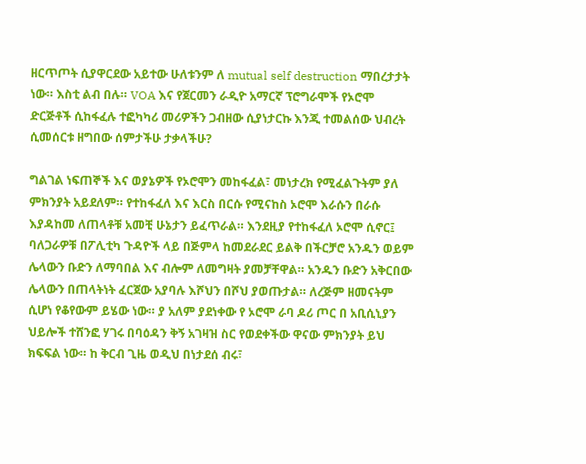ዘርጥጦት ሲያዋርደው አይተው ሁለቱንም ለ mutual self destruction ማበረታታት ነው። እስቲ ልብ በሉ። VOA እና የጀርመን ራዲዮ አማርኛ ፕሮግራሞች የኦሮሞ ድርጅቶች ሲከፋፈሉ ተፎካካሪ መሪዎችን ጋብዘው ሲያነታርኩ እንጂ ተመልሰው ህብረት ሲመሰርቱ ዘግበው ሰምታችሁ ታቃላችሁ?

ግልገል ነፍጠኞች እና ወያኔዎች የኦሮሞን መከፋፈል፣ መነታረክ የሚፈልጉትም ያለ ምክንያት አይደለም። የተከፋፈለ እና እርስ በርሱ የሚናከስ ኦሮሞ እራሱን በራሱ እያዳከመ ለጠላቶቹ አመቺ ሁኔታን ይፈጥራል። እንደዚያ የተከፋፈለ ኦሮሞ ሲኖር፤ ባለጋራዎቹ በፖሊቲካ ጉዳዮች ላይ በጅምላ ከመደራደር ይልቅ በችርቻሮ አንዱን ወይም ሌላውን ቡድን ለማባበል እና ብሎም ለመግዛት ያመቻቸዋል። አንዱን ቡድን አቅርበው ሌላውን በጠላትነት ፈርጀው አያባሉ እሾህን በሾህ ያወጡታል። ለረጅም ዘመናትም ሲሆነ የቆየውም ይሄው ነው። ያ አለም ያደነቀው የ ኦሮሞ ራባ ዶሪ ጦር በ አቢሲኒያን ህይሎች ተሸንፎ ሃገሩ በባዕዳን ቅኝ አገዛዝ ስር የወደቀችው ዋናው ምክንያት ይህ ክፍፍል ነው። ከ ቅርብ ጊዜ ወዲህ በነታደሰ ብሩ፣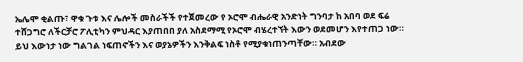ኤሌሞ ቂልጡ፣ ዋቁ ጉቱ እና ሌሎች መስራችች የተጀመረው የ ኦሮሞ ብሔራዊ አንድነት ግንባታ ከ አበባ ወደ ፍሬ ተሸጋግሮ ለችርቻሮ ፖሊቲካን ምህዳር እያጠበበ ያለ አስደማሚ የኦሮሞ ብሄረተኘት እውን ወደመሆን እየተጠጋ ነው። ይህ እውነታ ነው ግልገል ነፍጠኖችን እና ወያኔዎችን እንቅልፍ ነስቶ የሚያቁነጠንጣቸው። አብደው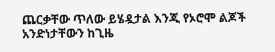ጨርቃቸው ጥለው ይሄዷታል እንጂ የኦሮሞ ልጆች አንድነታቸውን ከጊዜ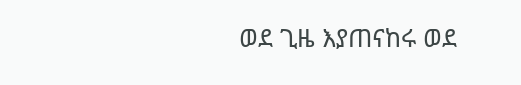ወደ ጊዜ እያጠናከሩ ወደ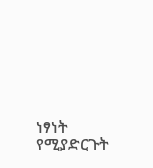ነፃነት የሚያድርጉት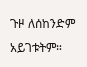ጉዞ ለሰከንድም አይገቱትም።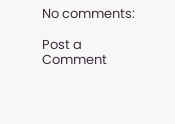No comments:

Post a Comment